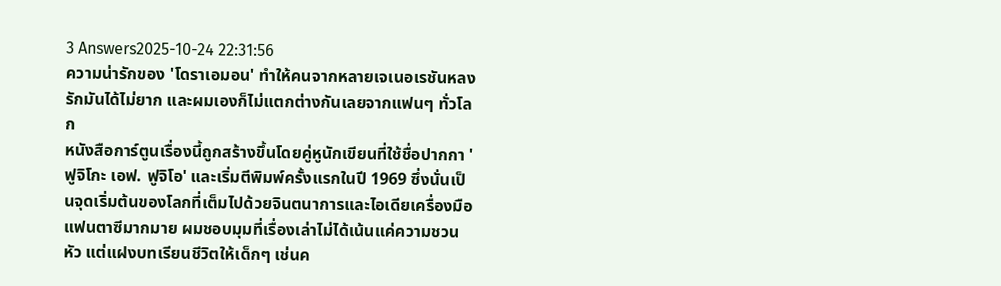3 Answers2025-10-24 22:31:56
ความน่ารักของ 'โดราเอมอน' ทำให้คนจากหลายเจเนอเรชันหลงรักมันได้ไม่ยาก และผมเองก็ไม่แตกต่างกันเลยจากแฟนๆ ทั่วโลก
หนังสือการ์ตูนเรื่องนี้ถูกสร้างขึ้นโดยคู่หูนักเขียนที่ใช้ชื่อปากกา 'ฟูจิโกะ เอฟ. ฟูจิโอ' และเริ่มตีพิมพ์ครั้งแรกในปี 1969 ซึ่งนั่นเป็นจุดเริ่มต้นของโลกที่เต็มไปด้วยจินตนาการและไอเดียเครื่องมือแฟนตาซีมากมาย ผมชอบมุมที่เรื่องเล่าไม่ได้เน้นแค่ความชวนหัว แต่แฝงบทเรียนชีวิตให้เด็กๆ เช่นค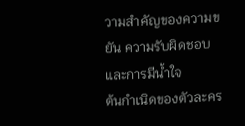วามสำคัญของความขยัน ความรับผิดชอบ และการมีน้ำใจ
ต้นกำเนิดของตัวละคร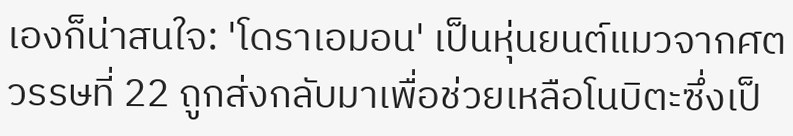เองก็น่าสนใจ: 'โดราเอมอน' เป็นหุ่นยนต์แมวจากศตวรรษที่ 22 ถูกส่งกลับมาเพื่อช่วยเหลือโนบิตะซึ่งเป็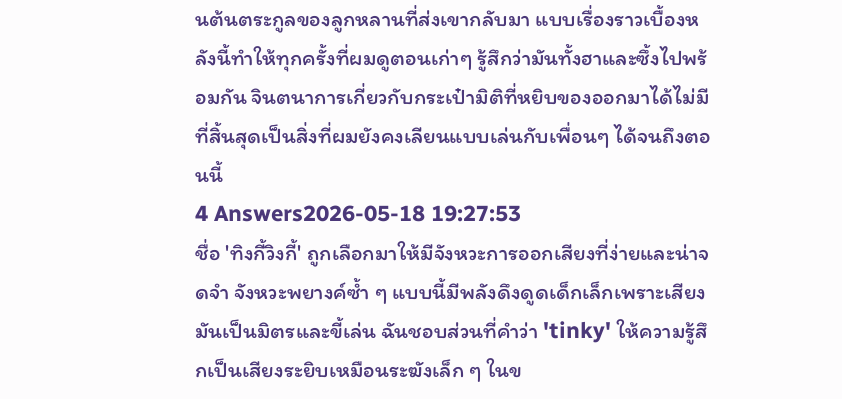นต้นตระกูลของลูกหลานที่ส่งเขากลับมา แบบเรื่องราวเบื้องหลังนี้ทำให้ทุกครั้งที่ผมดูตอนเก่าๆ รู้สึกว่ามันทั้งฮาและซึ้งไปพร้อมกัน จินตนาการเกี่ยวกับกระเป๋ามิติที่หยิบของออกมาได้ไม่มีที่สิ้นสุดเป็นสิ่งที่ผมยังคงเลียนแบบเล่นกับเพื่อนๆ ได้จนถึงตอนนี้
4 Answers2026-05-18 19:27:53
ชื่อ 'ทิงกี้วิงกี้' ถูกเลือกมาให้มีจังหวะการออกเสียงที่ง่ายและน่าจดจำ จังหวะพยางค์ซ้ำ ๆ แบบนี้มีพลังดึงดูดเด็กเล็กเพราะเสียงมันเป็นมิตรและขี้เล่น ฉันชอบส่วนที่คำว่า 'tinky' ให้ความรู้สึกเป็นเสียงระยิบเหมือนระฆังเล็ก ๆ ในข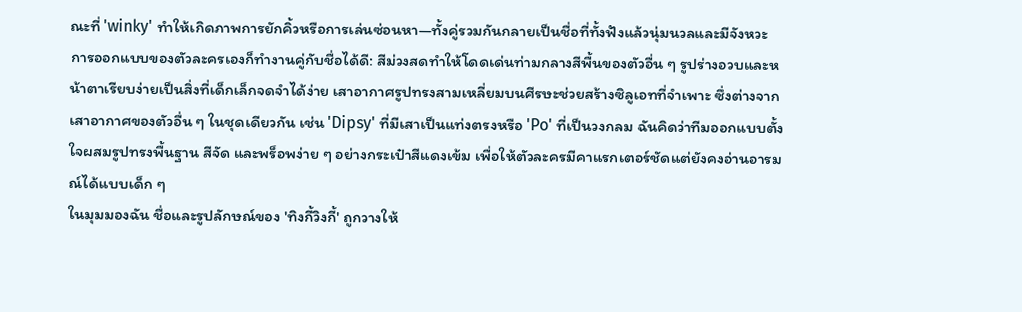ณะที่ 'winky' ทำให้เกิดภาพการยักคิ้วหรือการเล่นซ่อนหา—ทั้งคู่รวมกันกลายเป็นชื่อที่ทั้งฟังแล้วนุ่มนวลและมีจังหวะ
การออกแบบของตัวละครเองก็ทำงานคู่กับชื่อได้ดี: สีม่วงสดทำให้โดดเด่นท่ามกลางสีพื้นของตัวอื่น ๆ รูปร่างอวบและหน้าตาเรียบง่ายเป็นสิ่งที่เด็กเล็กจดจำได้ง่าย เสาอากาศรูปทรงสามเหลี่ยมบนศีรษะช่วยสร้างซิลูเอทที่จำเพาะ ซึ่งต่างจากเสาอากาศของตัวอื่น ๆ ในชุดเดียวกัน เช่น 'Dipsy' ที่มีเสาเป็นแท่งตรงหรือ 'Po' ที่เป็นวงกลม ฉันคิดว่าทีมออกแบบตั้งใจผสมรูปทรงพื้นฐาน สีจัด และพร็อพง่าย ๆ อย่างกระเป๋าสีแดงเข้ม เพื่อให้ตัวละครมีคาแรกเตอร์ชัดแต่ยังคงอ่านอารมณ์ได้แบบเด็ก ๆ
ในมุมมองฉัน ชื่อและรูปลักษณ์ของ 'ทิงกี้วิงกี้' ถูกวางให้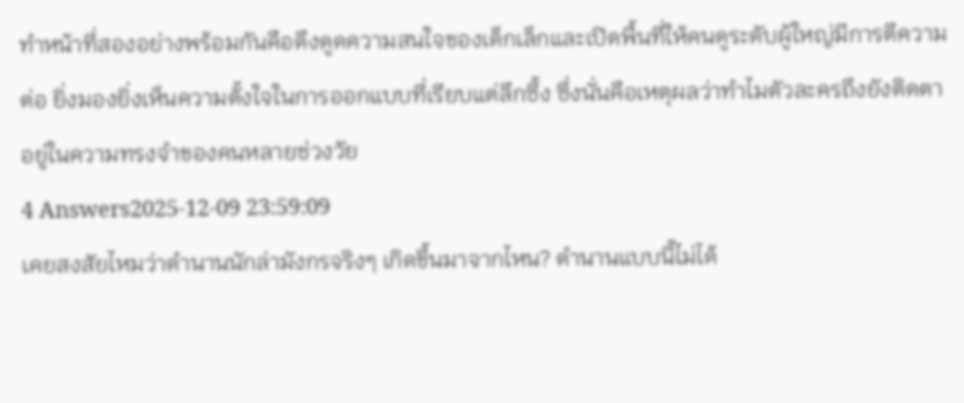ทำหน้าที่สองอย่างพร้อมกันคือดึงดูดความสนใจของเด็กเล็กและเปิดพื้นที่ให้คนดูระดับผู้ใหญ่มีการตีความต่อ ยิ่งมองยิ่งเห็นความตั้งใจในการออกแบบที่เรียบแต่ลึกซึ้ง ซึ่งนั่นคือเหตุผลว่าทำไมตัวละครถึงยังติดตาอยู่ในความทรงจำของคนหลายช่วงวัย
4 Answers2025-12-09 23:59:09
เคยสงสัยไหมว่าตำนานนักล่ามังกรจริงๆ เกิดขึ้นมาจากไหน? ตำนานแบบนี้ไม่ได้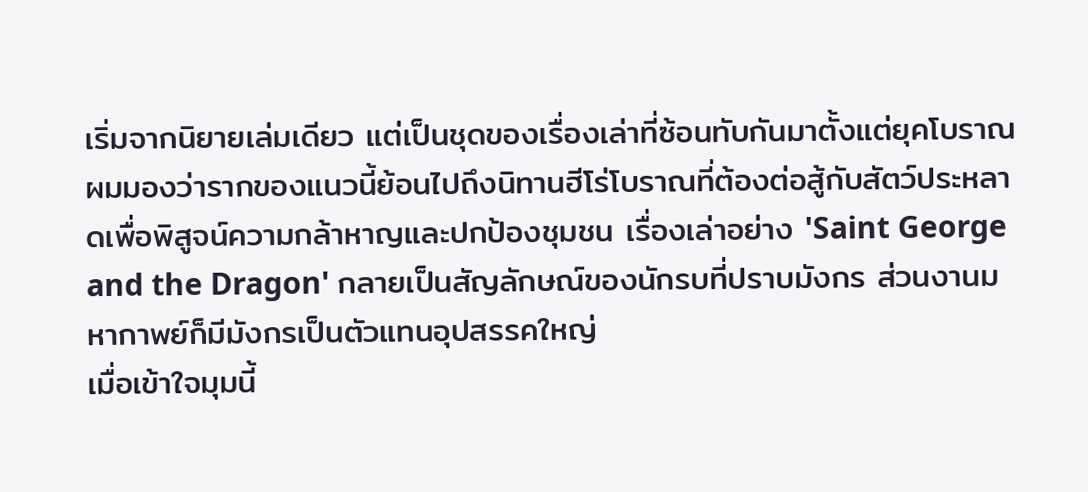เริ่มจากนิยายเล่มเดียว แต่เป็นชุดของเรื่องเล่าที่ซ้อนทับกันมาตั้งแต่ยุคโบราณ ผมมองว่ารากของแนวนี้ย้อนไปถึงนิทานฮีโร่โบราณที่ต้องต่อสู้กับสัตว์ประหลาดเพื่อพิสูจน์ความกล้าหาญและปกป้องชุมชน เรื่องเล่าอย่าง 'Saint George and the Dragon' กลายเป็นสัญลักษณ์ของนักรบที่ปราบมังกร ส่วนงานมหากาพย์ก็มีมังกรเป็นตัวแทนอุปสรรคใหญ่
เมื่อเข้าใจมุมนี้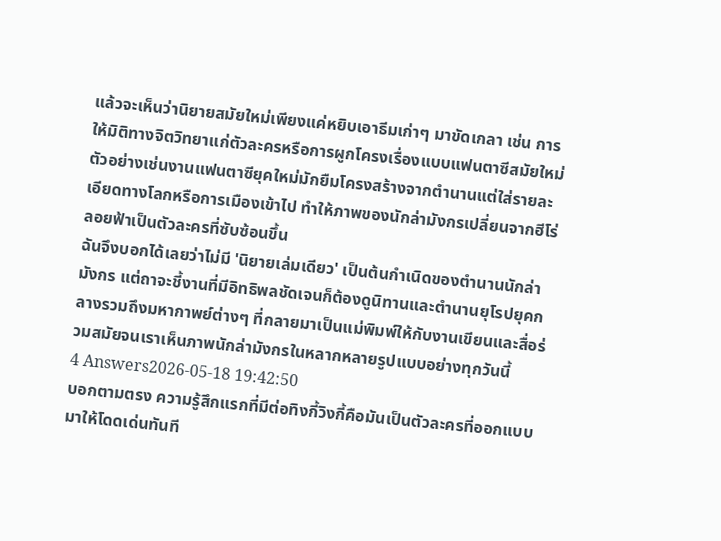แล้วจะเห็นว่านิยายสมัยใหม่เพียงแค่หยิบเอาธีมเก่าๆ มาขัดเกลา เช่น การให้มิติทางจิตวิทยาแก่ตัวละครหรือการผูกโครงเรื่องแบบแฟนตาซีสมัยใหม่ ตัวอย่างเช่นงานแฟนตาซียุคใหม่มักยืมโครงสร้างจากตำนานแต่ใส่รายละเอียดทางโลกหรือการเมืองเข้าไป ทำให้ภาพของนักล่ามังกรเปลี่ยนจากฮีโร่ลอยฟ้าเป็นตัวละครที่ซับซ้อนขึ้น
ฉันจึงบอกได้เลยว่าไม่มี 'นิยายเล่มเดียว' เป็นต้นกำเนิดของตํานานนักล่ามังกร แต่ถาจะชี้งานที่มีอิทธิพลชัดเจนก็ต้องดูนิทานและตำนานยุโรปยุคกลางรวมถึงมหากาพย์ต่างๆ ที่กลายมาเป็นแม่พิมพ์ให้กับงานเขียนและสื่อร่วมสมัยจนเราเห็นภาพนักล่ามังกรในหลากหลายรูปแบบอย่างทุกวันนี้
4 Answers2026-05-18 19:42:50
บอกตามตรง ความรู้สึกแรกที่มีต่อทิงกี้วิงกี้คือมันเป็นตัวละครที่ออกแบบมาให้โดดเด่นทันที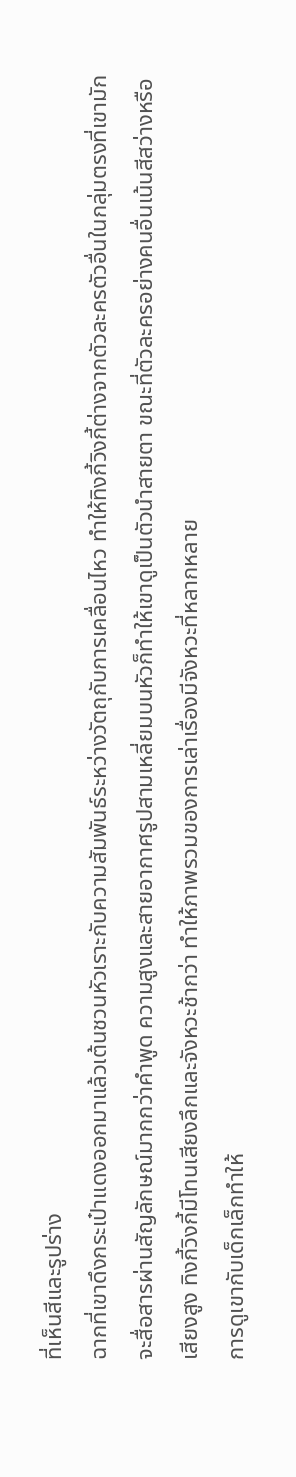ที่เห็นสีและรูปร่าง
ฉากที่เขาดึงกระเป๋าแดงออกมาแล้วเต้นชวนหัวเราะกับความสัมพันธ์ระหว่างวัตถุกับการเคลื่อนไหว ทำให้ทิงกี้วิงกี้ต่างจากตัวละครตัวอื่นในกลุ่มตรงที่เขามักจะสื่อสารผ่านสัญลักษณ์มากกว่าคำพูด ความสูงและสายอากาศรูปสามเหลี่ยมบนหัวก็ทำให้เขาดูเป็นตัวนำสายตา ขณะที่ตัวละครอย่างคนอื่นเน้นสีสว่างหรือเสียงสูง ทิงกี้วิงกี้มีโทนเสียงลึกและจังหวะช้ากว่า ทำให้ภาพรวมของการเล่าเรื่องมีจังหวะที่หลากหลาย
การดูเขากับเด็กเล็กทำให้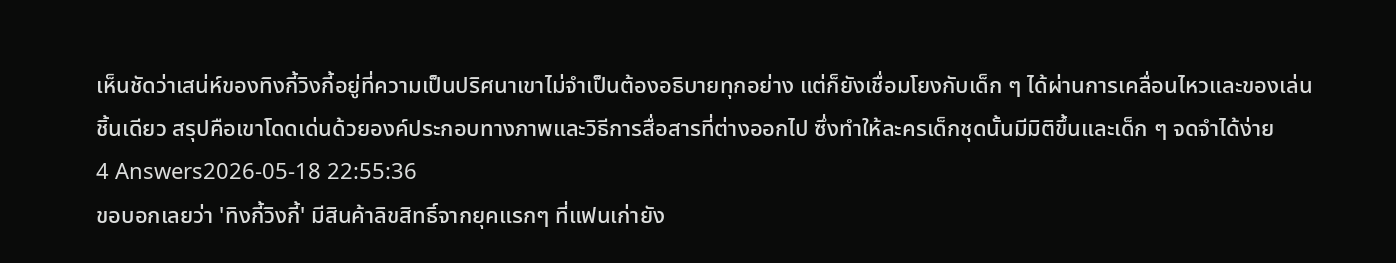เห็นชัดว่าเสน่ห์ของทิงกี้วิงกี้อยู่ที่ความเป็นปริศนาเขาไม่จำเป็นต้องอธิบายทุกอย่าง แต่ก็ยังเชื่อมโยงกับเด็ก ๆ ได้ผ่านการเคลื่อนไหวและของเล่นชิ้นเดียว สรุปคือเขาโดดเด่นด้วยองค์ประกอบทางภาพและวิธีการสื่อสารที่ต่างออกไป ซึ่งทำให้ละครเด็กชุดนั้นมีมิติขึ้นและเด็ก ๆ จดจำได้ง่าย
4 Answers2026-05-18 22:55:36
ขอบอกเลยว่า 'ทิงกี้วิงกี้' มีสินค้าลิขสิทธิ์จากยุคแรกๆ ที่แฟนเก่ายัง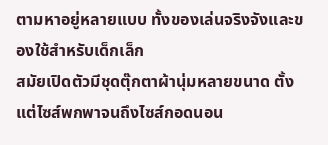ตามหาอยู่หลายแบบ ทั้งของเล่นจริงจังและของใช้สำหรับเด็กเล็ก
สมัยเปิดตัวมีชุดตุ๊กตาผ้านุ่มหลายขนาด ตั้งแต่ไซส์พกพาจนถึงไซส์กอดนอน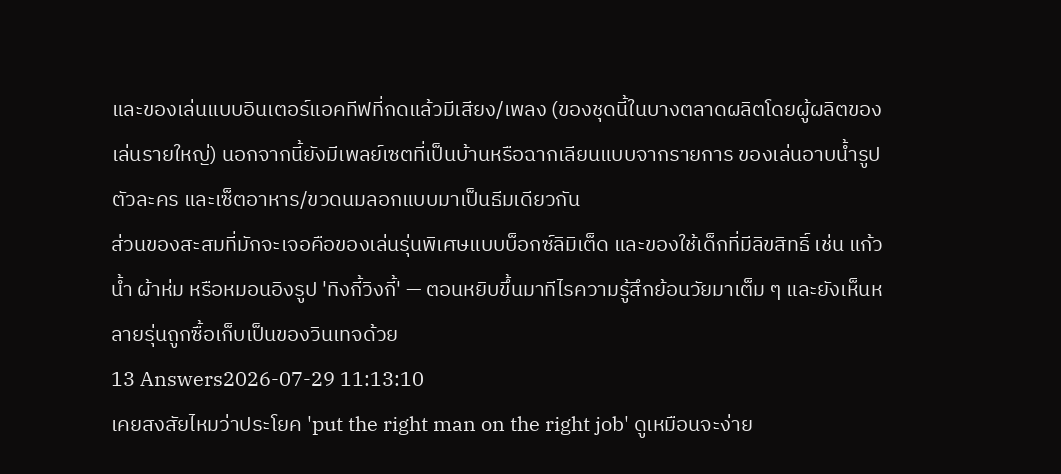และของเล่นแบบอินเตอร์แอคทีฟที่กดแล้วมีเสียง/เพลง (ของชุดนี้ในบางตลาดผลิตโดยผู้ผลิตของเล่นรายใหญ่) นอกจากนี้ยังมีเพลย์เซตที่เป็นบ้านหรือฉากเลียนแบบจากรายการ ของเล่นอาบน้ำรูปตัวละคร และเซ็ตอาหาร/ขวดนมลอกแบบมาเป็นธีมเดียวกัน
ส่วนของสะสมที่มักจะเจอคือของเล่นรุ่นพิเศษแบบบ็อกซ์ลิมิเต็ด และของใช้เด็กที่มีลิขสิทธิ์ เช่น แก้วน้ำ ผ้าห่ม หรือหมอนอิงรูป 'ทิงกี้วิงกี้' — ตอนหยิบขึ้นมาทีไรความรู้สึกย้อนวัยมาเต็ม ๆ และยังเห็นหลายรุ่นถูกซื้อเก็บเป็นของวินเทจด้วย
13 Answers2026-07-29 11:13:10
เคยสงสัยไหมว่าประโยค 'put the right man on the right job' ดูเหมือนจะง่าย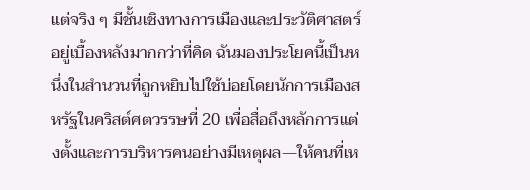แต่จริง ๆ มีชั้นเชิงทางการเมืองและประวัติศาสตร์อยู่เบื้องหลังมากกว่าที่คิด ฉันมองประโยคนี้เป็นหนึ่งในสำนวนที่ถูกหยิบไปใช้บ่อยโดยนักการเมืองสหรัฐในคริสต์ศตวรรษที่ 20 เพื่อสื่อถึงหลักการแต่งตั้งและการบริหารคนอย่างมีเหตุผล—ให้คนที่เห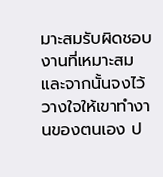มาะสมรับผิดชอบงานที่เหมาะสม และจากนั้นจงไว้วางใจให้เขาทำงานของตนเอง ป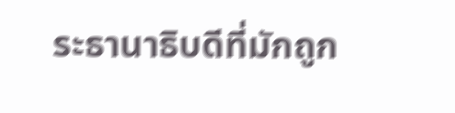ระธานาธิบดีที่มักถูก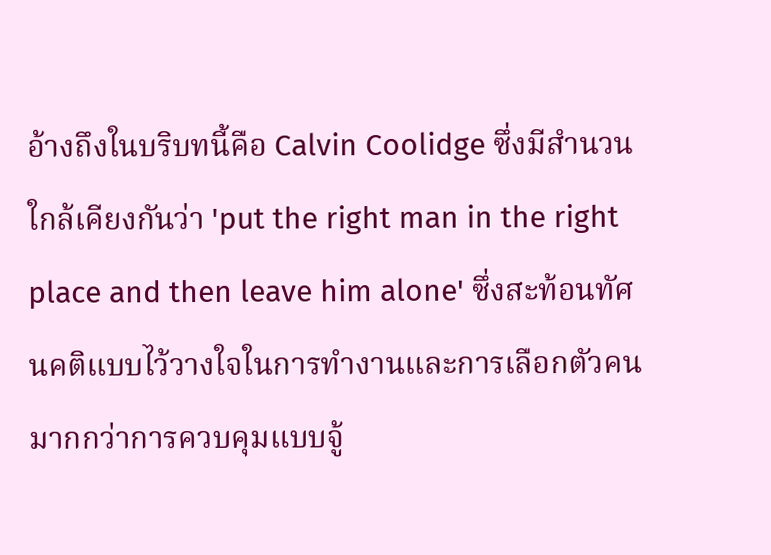อ้างถึงในบริบทนี้คือ Calvin Coolidge ซึ่งมีสำนวนใกล้เคียงกันว่า 'put the right man in the right place and then leave him alone' ซึ่งสะท้อนทัศนคติแบบไว้วางใจในการทำงานและการเลือกตัวคนมากกว่าการควบคุมแบบจู้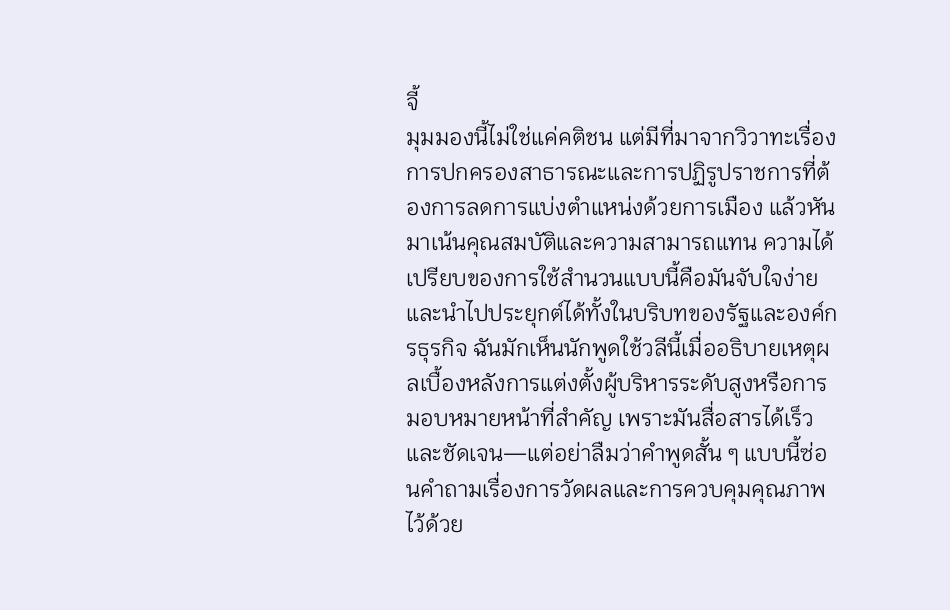จี้
มุมมองนี้ไม่ใช่แค่คติชน แต่มีที่มาจากวิวาทะเรื่องการปกครองสาธารณะและการปฏิรูปราชการที่ต้องการลดการแบ่งตำแหน่งด้วยการเมือง แล้วหันมาเน้นคุณสมบัติและความสามารถแทน ความได้เปรียบของการใช้สำนวนแบบนี้คือมันจับใจง่ายและนำไปประยุกต์ได้ทั้งในบริบทของรัฐและองค์กรธุรกิจ ฉันมักเห็นนักพูดใช้วลีนี้เมื่ออธิบายเหตุผลเบื้องหลังการแต่งตั้งผู้บริหารระดับสูงหรือการมอบหมายหน้าที่สำคัญ เพราะมันสื่อสารได้เร็วและชัดเจน—แต่อย่าลืมว่าคำพูดสั้น ๆ แบบนี้ซ่อนคำถามเรื่องการวัดผลและการควบคุมคุณภาพไว้ด้วย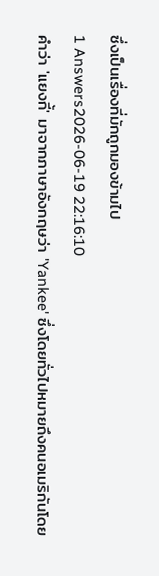ซึ่งเป็นเรื่องที่มักถูกมองข้ามไป
1 Answers2026-06-19 22:16:10
คำว่า 'แยงกี้' มาจากภาษาอังกฤษว่า 'Yankee' ซึ่งโดยทั่วไปหมายถึงคนอเมริกันโดย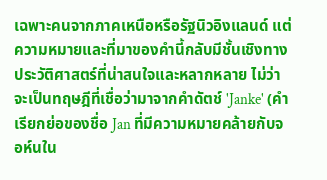เฉพาะคนจากภาคเหนือหรือรัฐนิวอิงแลนด์ แต่ความหมายและที่มาของคำนี้กลับมีชั้นเชิงทางประวัติศาสตร์ที่น่าสนใจและหลากหลาย ไม่ว่าจะเป็นทฤษฎีที่เชื่อว่ามาจากคำดัตช์ 'Janke' (คำเรียกย่อของชื่อ Jan ที่มีความหมายคล้ายกับจอห์นใน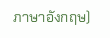ภาษาอังกฤษ)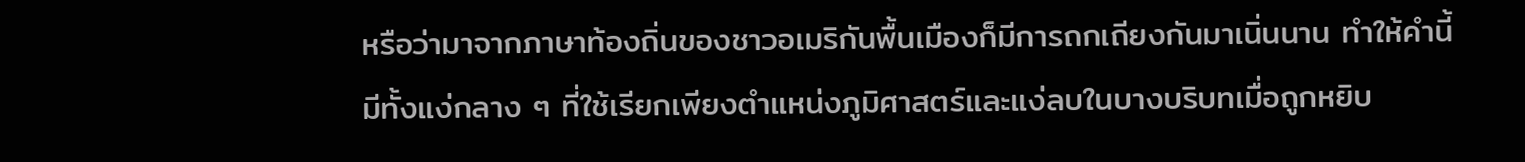หรือว่ามาจากภาษาท้องถิ่นของชาวอเมริกันพื้นเมืองก็มีการถกเถียงกันมาเนิ่นนาน ทำให้คำนี้มีทั้งแง่กลาง ๆ ที่ใช้เรียกเพียงตำแหน่งภูมิศาสตร์และแง่ลบในบางบริบทเมื่อถูกหยิบ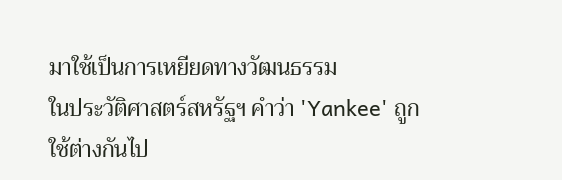มาใช้เป็นการเหยียดทางวัฒนธรรม
ในประวัติศาสตร์สหรัฐฯ คำว่า 'Yankee' ถูกใช้ต่างกันไป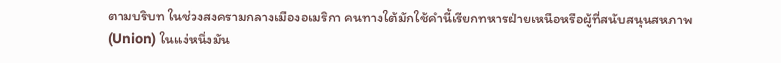ตามบริบท ในช่วงสงครามกลางเมืองอเมริกา คนทางใต้มักใช้คำนี้เรียกทหารฝ่ายเหนือหรือผู้ที่สนับสนุนสหภาพ (Union) ในแง่หนึ่งมัน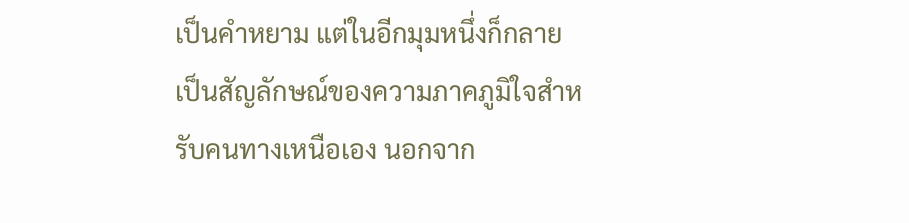เป็นคำหยาม แต่ในอีกมุมหนึ่งก็กลายเป็นสัญลักษณ์ของความภาคภูมิใจสำหรับคนทางเหนือเอง นอกจาก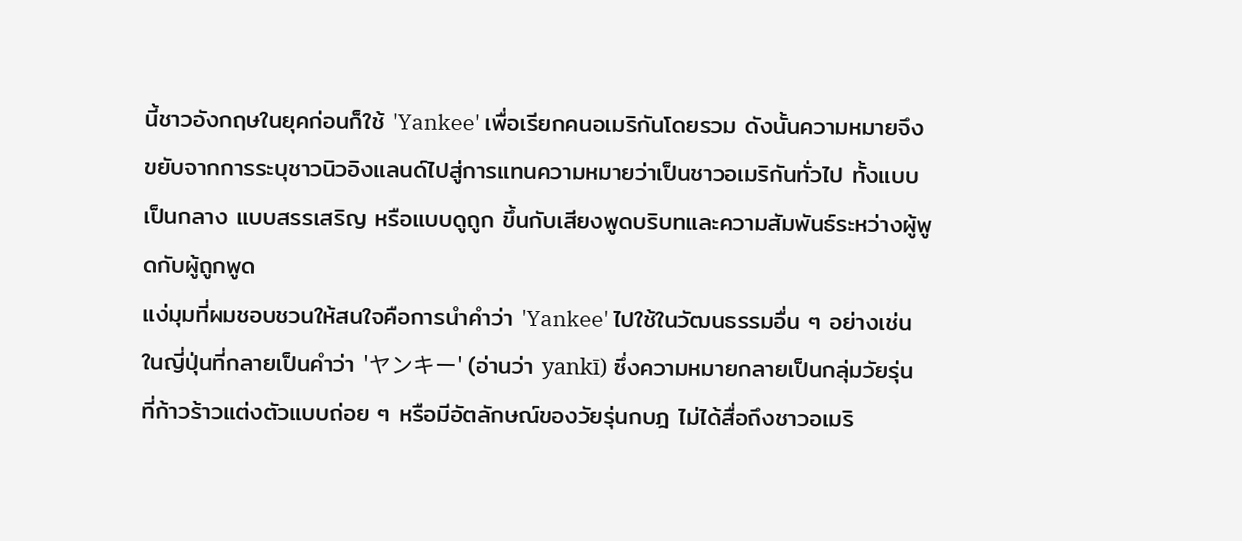นี้ชาวอังกฤษในยุคก่อนก็ใช้ 'Yankee' เพื่อเรียกคนอเมริกันโดยรวม ดังนั้นความหมายจึงขยับจากการระบุชาวนิวอิงแลนด์ไปสู่การแทนความหมายว่าเป็นชาวอเมริกันทั่วไป ทั้งแบบเป็นกลาง แบบสรรเสริญ หรือแบบดูถูก ขึ้นกับเสียงพูดบริบทและความสัมพันธ์ระหว่างผู้พูดกับผู้ถูกพูด
แง่มุมที่ผมชอบชวนให้สนใจคือการนำคำว่า 'Yankee' ไปใช้ในวัฒนธรรมอื่น ๆ อย่างเช่นในญี่ปุ่นที่กลายเป็นคำว่า 'ヤンキー' (อ่านว่า yankī) ซึ่งความหมายกลายเป็นกลุ่มวัยรุ่นที่ก้าวร้าวแต่งตัวแบบถ่อย ๆ หรือมีอัตลักษณ์ของวัยรุ่นกบฎ ไม่ได้สื่อถึงชาวอเมริ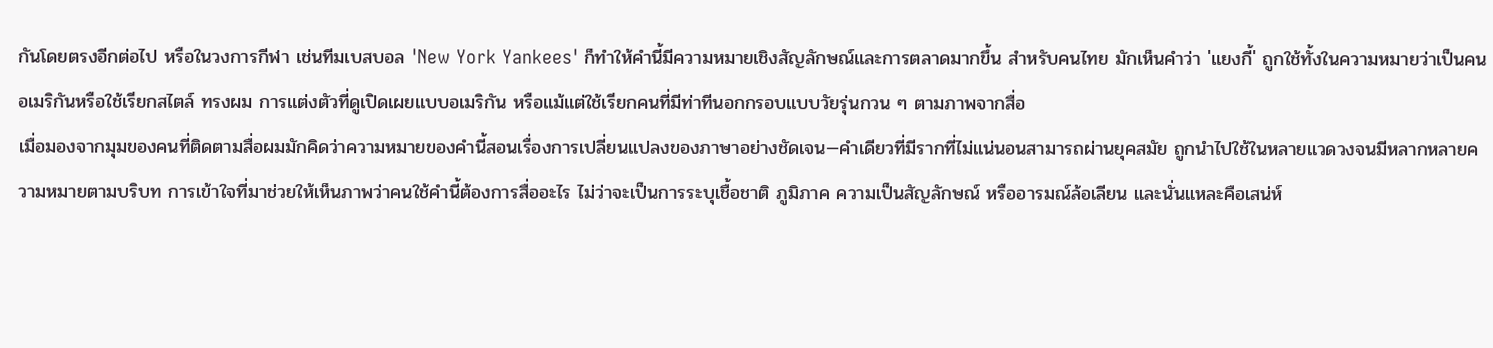กันโดยตรงอีกต่อไป หรือในวงการกีฬา เช่นทีมเบสบอล 'New York Yankees' ก็ทำให้คำนี้มีความหมายเชิงสัญลักษณ์และการตลาดมากขึ้น สำหรับคนไทย มักเห็นคำว่า 'แยงกี้' ถูกใช้ทั้งในความหมายว่าเป็นคนอเมริกันหรือใช้เรียกสไตล์ ทรงผม การแต่งตัวที่ดูเปิดเผยแบบอเมริกัน หรือแม้แต่ใช้เรียกคนที่มีท่าทีนอกกรอบแบบวัยรุ่นกวน ๆ ตามภาพจากสื่อ
เมื่อมองจากมุมของคนที่ติดตามสื่อผมมักคิดว่าความหมายของคำนี้สอนเรื่องการเปลี่ยนแปลงของภาษาอย่างชัดเจน—คำเดียวที่มีรากที่ไม่แน่นอนสามารถผ่านยุคสมัย ถูกนำไปใช้ในหลายแวดวงจนมีหลากหลายความหมายตามบริบท การเข้าใจที่มาช่วยให้เห็นภาพว่าคนใช้คำนี้ต้องการสื่ออะไร ไม่ว่าจะเป็นการระบุเชื้อชาติ ภูมิภาค ความเป็นสัญลักษณ์ หรืออารมณ์ล้อเลียน และนั่นแหละคือเสน่ห์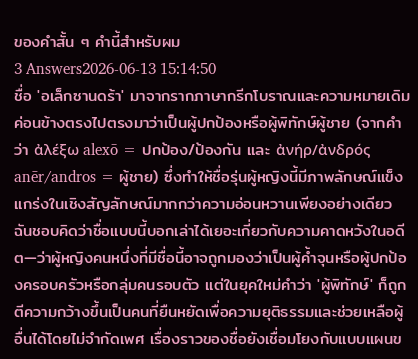ของคำสั้น ๆ คำนี้สำหรับผม
3 Answers2026-06-13 15:14:50
ชื่อ 'อเล็กซานดร้า' มาจากรากภาษากรีกโบราณและความหมายเดิมค่อนข้างตรงไปตรงมาว่าเป็นผู้ปกป้องหรือผู้พิทักษ์ผู้ชาย (จากคำว่า ἀλέξω alexō = ปกป้อง/ป้องกัน และ ἀνήρ/ἀνδρός anēr/andros = ผู้ชาย) ซึ่งทำให้ชื่อรุ่นผู้หญิงนี้มีภาพลักษณ์แข็งแกร่งในเชิงสัญลักษณ์มากกว่าความอ่อนหวานเพียงอย่างเดียว
ฉันชอบคิดว่าชื่อแบบนี้บอกเล่าได้เยอะเกี่ยวกับความคาดหวังในอดีต—ว่าผู้หญิงคนหนึ่งที่มีชื่อนี้อาจถูกมองว่าเป็นผู้ค้ำจุนหรือผู้ปกป้องครอบครัวหรือกลุ่มคนรอบตัว แต่ในยุคใหม่คำว่า 'ผู้พิทักษ์' ก็ถูกตีความกว้างขึ้นเป็นคนที่ยืนหยัดเพื่อความยุติธรรมและช่วยเหลือผู้อื่นได้โดยไม่จำกัดเพศ เรื่องราวของชื่อยังเชื่อมโยงกับแบบแผนข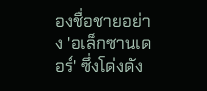องชื่อชายอย่าง 'อเล็กซานเดอร์' ซึ่งโด่งดัง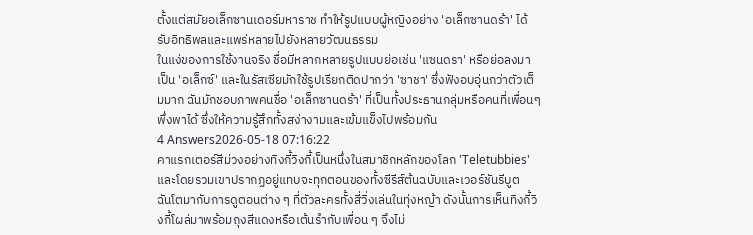ตั้งแต่สมัยอเล็กซานเดอร์มหาราช ทำให้รูปแบบผู้หญิงอย่าง 'อเล็กซานดร้า' ได้รับอิทธิพลและแพร่หลายไปยังหลายวัฒนธรรม
ในแง่ของการใช้งานจริง ชื่อมีหลากหลายรูปแบบย่อเช่น 'แซนดรา' หรือย่อลงมาเป็น 'อเล็กซ์' และในรัสเซียมักใช้รูปเรียกติดปากว่า 'ซาชา' ซึ่งฟังอบอุ่นกว่าตัวเต็มมาก ฉันมักชอบภาพคนชื่อ 'อเล็กซานดร้า' ที่เป็นทั้งประธานกลุ่มหรือคนที่เพื่อนๆ พึ่งพาได้ ซึ่งให้ความรู้สึกทั้งสง่างามและเข้มแข็งไปพร้อมกัน
4 Answers2026-05-18 07:16:22
คาแรกเตอร์สีม่วงอย่างทิงกี้วิงกี้เป็นหนึ่งในสมาชิกหลักของโลก 'Teletubbies' และโดยรวมเขาปรากฏอยู่แทบจะทุกตอนของทั้งซีรีส์ต้นฉบับและเวอร์ชันรีบูต
ฉันโตมากับการดูตอนต่าง ๆ ที่ตัวละครทั้งสี่วิ่งเล่นในทุ่งหญ้า ดังนั้นการเห็นทิงกี้วิงกี้โผล่มาพร้อมถุงสีแดงหรือเต้นรำกับเพื่อน ๆ จึงไม่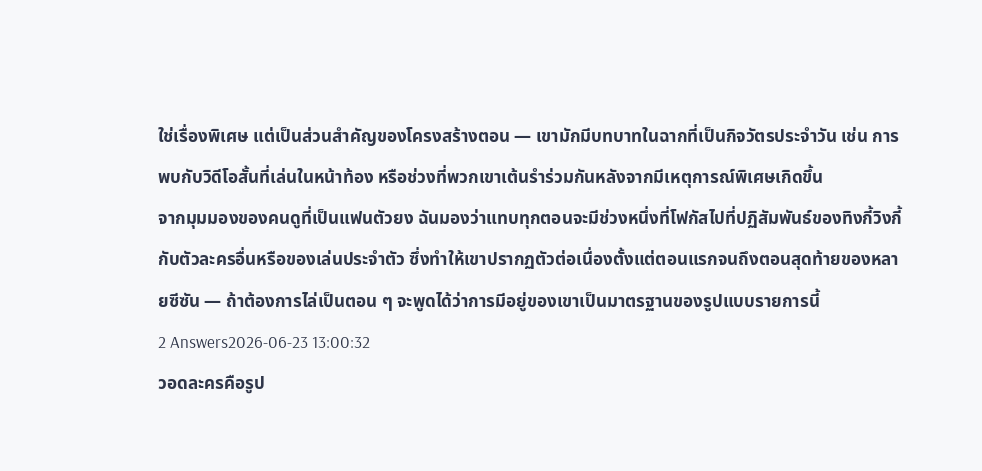ใช่เรื่องพิเศษ แต่เป็นส่วนสำคัญของโครงสร้างตอน — เขามักมีบทบาทในฉากที่เป็นกิจวัตรประจำวัน เช่น การพบกับวิดีโอสั้นที่เล่นในหน้าท้อง หรือช่วงที่พวกเขาเต้นรำร่วมกันหลังจากมีเหตุการณ์พิเศษเกิดขึ้น
จากมุมมองของคนดูที่เป็นแฟนตัวยง ฉันมองว่าแทบทุกตอนจะมีช่วงหนึ่งที่โฟกัสไปที่ปฏิสัมพันธ์ของทิงกี้วิงกี้กับตัวละครอื่นหรือของเล่นประจำตัว ซึ่งทำให้เขาปรากฏตัวต่อเนื่องตั้งแต่ตอนแรกจนถึงตอนสุดท้ายของหลายซีซัน — ถ้าต้องการไล่เป็นตอน ๆ จะพูดได้ว่าการมีอยู่ของเขาเป็นมาตรฐานของรูปแบบรายการนี้
2 Answers2026-06-23 13:00:32
วอดละครคือรูป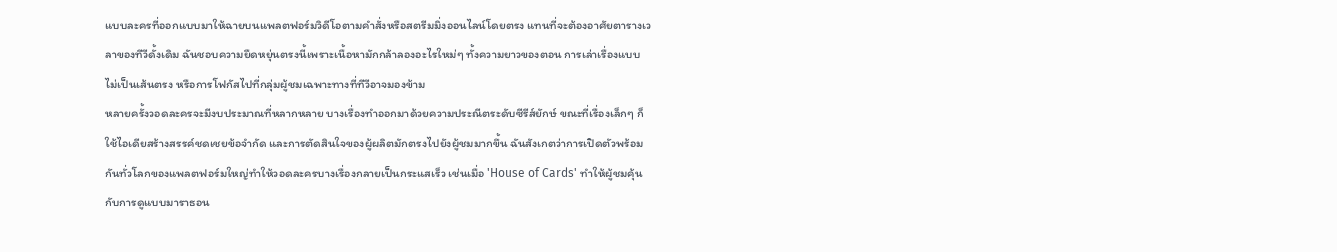แบบละครที่ออกแบบมาให้ฉายบนแพลตฟอร์มวิดีโอตามคำสั่งหรือสตรีมมิ่งออนไลน์โดยตรง แทนที่จะต้องอาศัยตารางเวลาของทีวีดั้งเดิม ฉันชอบความยืดหยุ่นตรงนี้เพราะเนื้อหามักกล้าลองอะไรใหม่ๆ ทั้งความยาวของตอน การเล่าเรื่องแบบไม่เป็นเส้นตรง หรือการโฟกัสไปที่กลุ่มผู้ชมเฉพาะทางที่ทีวีอาจมองข้าม
หลายครั้งวอดละครจะมีงบประมาณที่หลากหลาย บางเรื่องทำออกมาด้วยความประณีตระดับซีรีส์ยักษ์ ขณะที่เรื่องเล็กๆ ก็ใช้ไอเดียสร้างสรรค์ชดเชยข้อจำกัด และการตัดสินใจของผู้ผลิตมักตรงไปยังผู้ชมมากขึ้น ฉันสังเกตว่าการเปิดตัวพร้อมกันทั่วโลกของแพลตฟอร์มใหญ่ทำให้วอดละครบางเรื่องกลายเป็นกระแสเร็ว เช่นเมื่อ 'House of Cards' ทำให้ผู้ชมคุ้นกับการดูแบบมาราธอน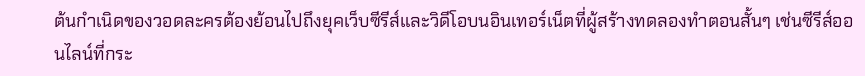ต้นกำเนิดของวอดละครต้องย้อนไปถึงยุคเว็บซีรีส์และวิดีโอบนอินเทอร์เน็ตที่ผู้สร้างทดลองทำตอนสั้นๆ เช่นซีรีส์ออนไลน์ที่กระ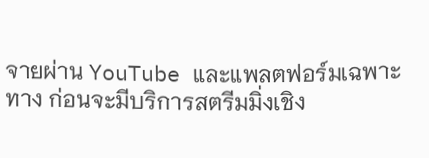จายผ่าน YouTube และแพลตฟอร์มเฉพาะทาง ก่อนจะมีบริการสตรีมมิ่งเชิง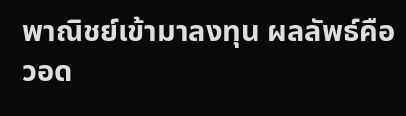พาณิชย์เข้ามาลงทุน ผลลัพธ์คือวอด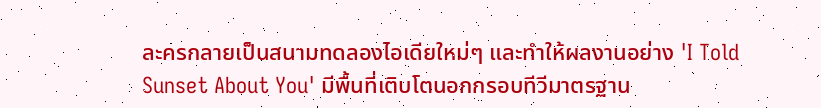ละครกลายเป็นสนามทดลองไอเดียใหม่ๆ และทำให้ผลงานอย่าง 'I Told Sunset About You' มีพื้นที่เติบโตนอกกรอบทีวีมาตรฐาน